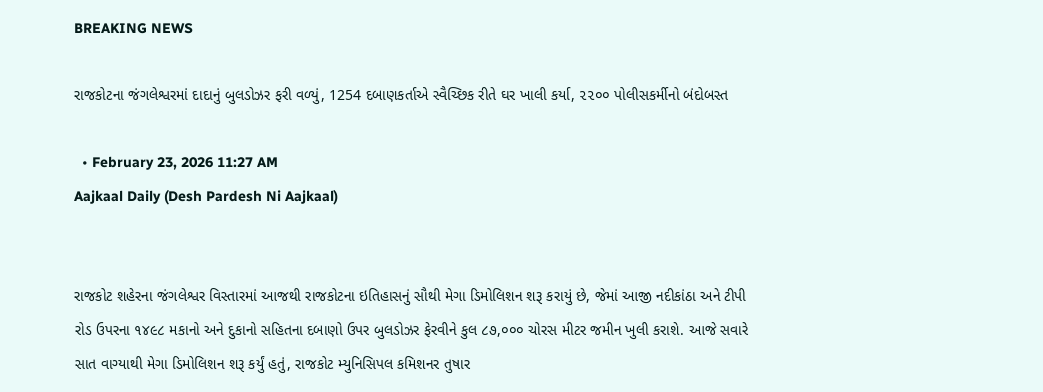BREAKING NEWS

રાજકોટના જંગલેશ્વરમાં દાદાનું બુલડોઝર ફરી વળ્યું, 1254 દબાણકર્તાએ સ્વૈચ્છિક રીતે ઘર ખાલી કર્યા, ૨૨૦૦ પોલીસકર્મીનો બંદોબસ્ત

  • February 23, 2026 11:27 AM
Aajkaal Daily (Desh Pardesh Ni Aajkaal)


રાજકોટ શહેરના જંગલેશ્વર વિસ્તારમાં આજથી રાજકોટના ઇતિહાસનું સૌથી મેગા ડિમોલિશન શરૂ કરાયું છે, જેમાં આજી નદીકાંઠા અને ટીપી રોડ ઉપરના ૧૪૯૮ મકાનો અને દુકાનો સહિતના દબાણો ઉપર બુલડોઝર ફેરવીને કુલ ૮૭,૦૦૦ ચોરસ મીટર જમીન ખુલી કરાશે. આજે સવારે સાત વાગ્યાથી મેગા ડિમોલિશન શરૂ કર્યું હતું, રાજકોટ મ્યુનિસિપલ કમિશનર તુષાર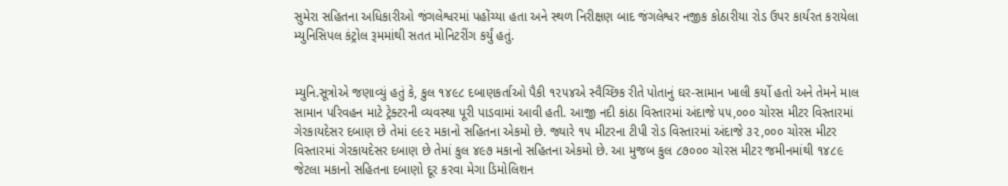સુમેરા સહિતના અધિકારીઓ જંગલેશ્વરમાં પહોંચ્યા હતા અને સ્થળ નિરીક્ષણ બાદ જંગલેશ્વર નજીક કોઠારીયા રોડ ઉપર કાર્યરત કરાયેલા મ્યુનિસિપલ કંટ્રોલ રૂમમાંથી સતત મોનિટરીંગ કર્યું હતું.


મ્યુનિ.સૂત્રોએ જણાવ્યું હતું કે, કુલ ૧૪૯૮ દબાણકર્તાઓ પૈકી ૧૨૫૪એ સ્વૈચ્છિક રીતે પોતાનું ઘર-સામાન ખાલી કર્યો હતો અને તેમને માલ સામાન પરિવહન માટે ટ્રેક્ટરની વ્યવસ્થા પૂરી પાડવામાં આવી હતી. આજી નદી કાંઠા વિસ્તારમાં અંદાજે ૫૫,૦૦૦ ચોરસ મીટર વિસ્તારમાં ગેરકાયદેસર દબાણ છે તેમાં ૯૯૨ મકાનો સહિતના એકમો છે. જ્યારે ૧૫ મીટરના ટીપી રોડ વિસ્તારમાં અંદાજે ૩૨,૦૦૦ ચોરસ મીટર વિસ્તારમાં ગેરકાયદેસર દબાણ છે તેમાં કુલ ૪૯૭ મકાનો સહિતના એકમો છે. આ મુજબ કુલ ૮૭૦૦૦ ચોરસ મીટર જમીનમાંથી ૧૪૮૯ જેટલા મકાનો સહિતના દબાણો દૂર કરવા મેગા ડિમોલિશન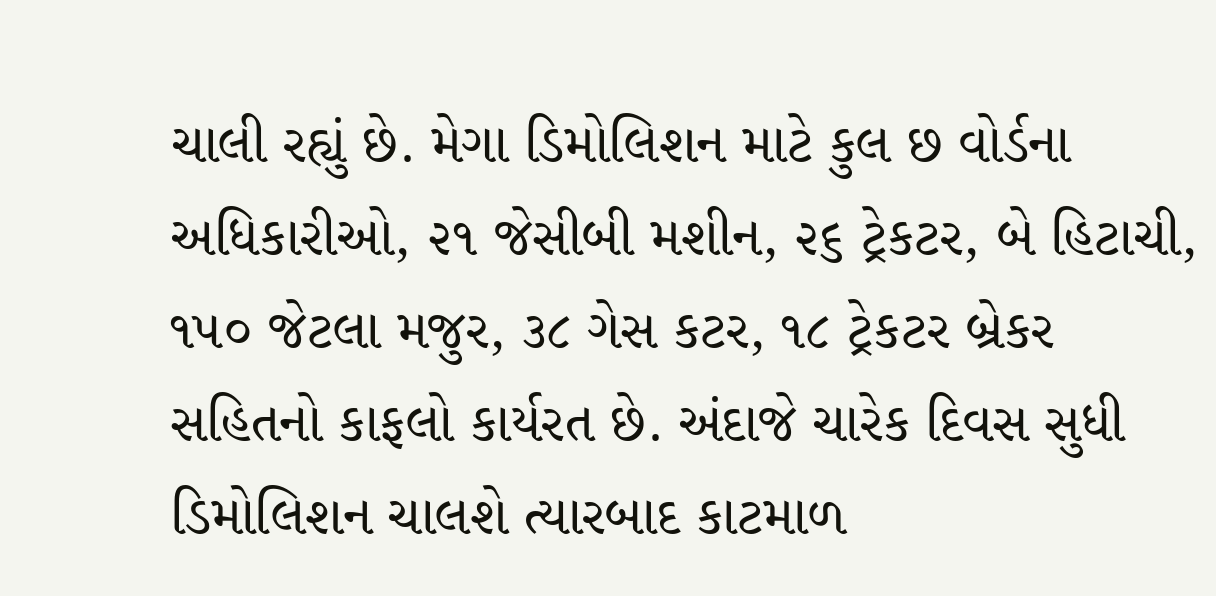ચાલી રહ્યું છે. મેગા ડિમોલિશન માટે કુલ છ વોર્ડના અધિકારીઓ, ૨૧ જેસીબી મશીન, ૨૬ ટ્રેકટર, બે હિટાચી, ૧૫૦ જેટલા મજુર, ૩૮ ગેસ કટર, ૧૮ ટ્રેકટર બ્રેકર સહિતનો કાફલો કાર્યરત છે. અંદાજે ચારેક દિવસ સુધી ડિમોલિશન ચાલશે ત્યારબાદ કાટમાળ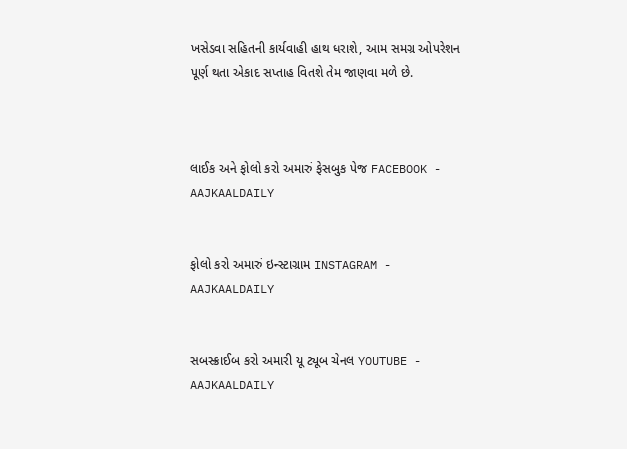ખસેડવા સહિતની કાર્યવાહી હાથ ધરાશે, આમ સમગ્ર ઓપરેશન પૂર્ણ થતા એકાદ સપ્તાહ વિતશે તેમ જાણવા મળે છે.



લાઈક અને ફોલો કરો અમારું ફેસબુક પેજ FACEBOOK - AAJKAALDAILY


ફોલો કરો અમારું ઇન્સ્ટાગ્રામ INSTAGRAM - AAJKAALDAILY


સબસ્ક્રાઈબ કરો અમારી યૂ ટ્યૂબ ચેનલ YOUTUBE - AAJKAALDAILY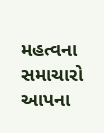મહત્વના સમાચારો આપના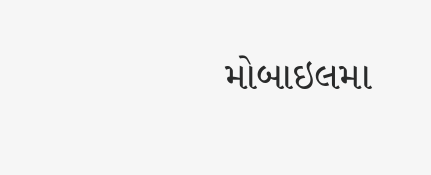મોબાઇલમા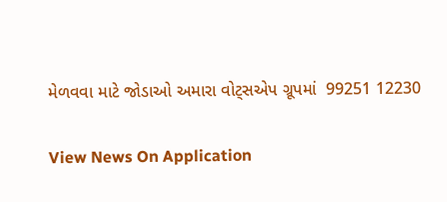મેળવવા માટે જોડાઓ અમારા વોટ્સએપ ગ્રૂપમાં  99251 12230

View News On Application